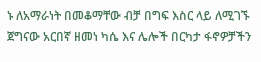ኑ ለአማራነት በመቆማቸው ብቻ በግፍ እስር ላይ ለሚገኙ ጀግናው አርበኛ ዘመነ ካሴ እና ሌሎች በርካታ ፋኖዎቻችን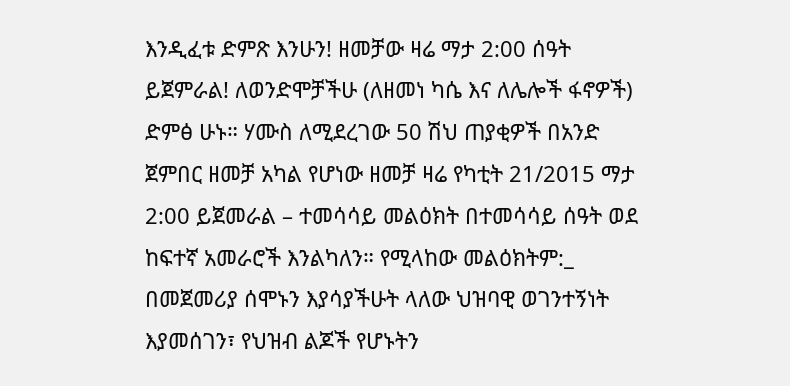እንዲፈቱ ድምጽ እንሁን! ዘመቻው ዛሬ ማታ 2:00 ሰዓት ይጀምራል! ለወንድሞቻችሁ (ለዘመነ ካሴ እና ለሌሎች ፋኖዎች) ድምፅ ሁኑ። ሃሙስ ለሚደረገው 50 ሽህ ጠያቂዎች በአንድ ጀምበር ዘመቻ አካል የሆነው ዘመቻ ዛሬ የካቲት 21/2015 ማታ 2:00 ይጀመራል – ተመሳሳይ መልዕክት በተመሳሳይ ሰዓት ወደ ከፍተኛ አመራሮች እንልካለን። የሚላከው መልዕክትም:_ በመጀመሪያ ሰሞኑን እያሳያችሁት ላለው ህዝባዊ ወገንተኝነት እያመሰገን፣ የህዝብ ልጆች የሆኑትን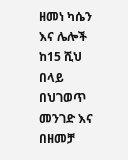ዘመነ ካሴን እና ሌሎች ከ15 ሺህ በላይ በህገወጥ መንገድ እና በዘመቻ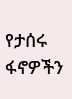የታሰሩ ፋኖዎችን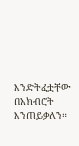እንድትፈቷቸው በአክብሮት እንጠይቃለን።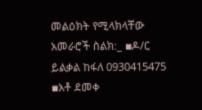መልዕክት የሚላክላቸው አመራሮች ስልክ:_ ▪ዶ/ር ይልቃል ከፋለ 0930415475 ▪አቶ ደመቀ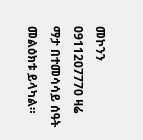መኮንን 0911207770 ዛሬ ማታ በተመሳሳይ ሰዓት መልዕክቱ ይላካል።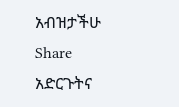አብዝታችሁ Share አድርጉትና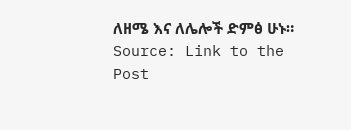ለዘሜ እና ለሌሎች ድምፅ ሁኑ።
Source: Link to the Post